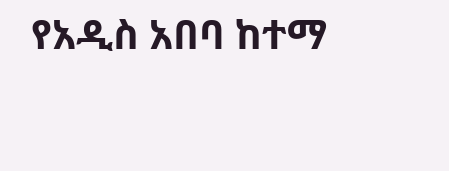የአዲስ አበባ ከተማ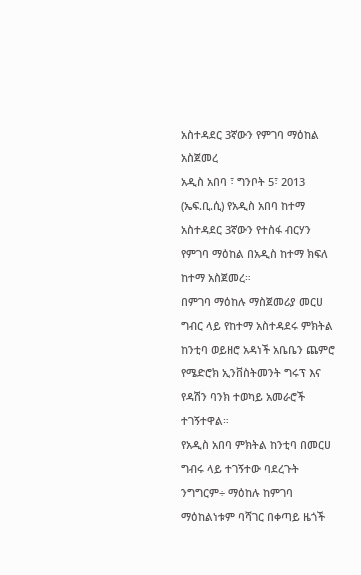አስተዳደር 3ኛውን የምገባ ማዕከል አስጀመረ
አዲስ አበባ ፣ ግንቦት 5፣ 2013 (ኤፍ.ቢ.ሲ) የአዲስ አበባ ከተማ አስተዳደር 3ኛውን የተስፋ ብርሃን የምገባ ማዕከል በአዲስ ከተማ ክፍለ ከተማ አስጀመረ።
በምገባ ማዕከሉ ማስጀመሪያ መርሀ ግብር ላይ የከተማ አስተዳደሩ ምክትል ከንቲባ ወይዘሮ አዳነች አቤቤን ጨምሮ የሜድሮክ ኢንቨስትመንት ግሩፕ እና የዳሽን ባንክ ተወካይ አመራሮች ተገኝተዋል።
የአዲስ አበባ ምክትል ከንቲባ በመርሀ ግብሩ ላይ ተገኝተው ባደረጉት ንግግርም÷ ማዕከሉ ከምገባ ማዕከልነቱም ባሻገር በቀጣይ ዜጎች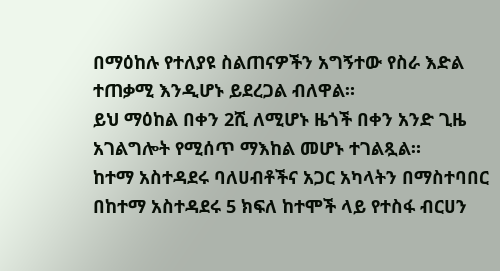በማዕከሉ የተለያዩ ስልጠናዎችን አግኝተው የስራ እድል ተጠቃሚ እንዲሆኑ ይደረጋል ብለዋል።
ይህ ማዕከል በቀን 2ሺ ለሚሆኑ ዜጎች በቀን አንድ ጊዜ አገልግሎት የሚሰጥ ማእከል መሆኑ ተገልጿል።
ከተማ አስተዳደሩ ባለሀብቶችና አጋር አካላትን በማስተባበር በከተማ አስተዳደሩ 5 ክፍለ ከተሞች ላይ የተስፋ ብርሀን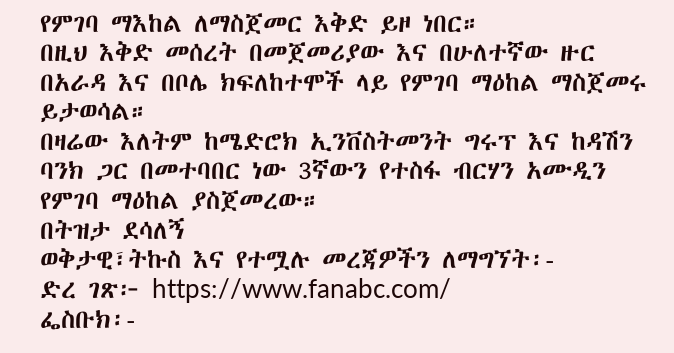የምገባ ማእከል ለማስጀመር እቅድ ይዞ ነበር።
በዚህ እቅድ መሰረት በመጀመሪያው እና በሁለተኛው ዙር በአራዳ እና በቦሌ ክፍለከተሞች ላይ የምገባ ማዕከል ማስጀመሩ ይታወሳል።
በዛሬው እለትም ከሜድሮክ ኢንቨስትመንት ግሩፕ እና ከዳሽን ባንክ ጋር በመተባበር ነው 3ኛውን የተስፋ ብርሃን አሙዲን የምገባ ማዕከል ያስጀመረው።
በትዝታ ደሳለኝ
ወቅታዊ፣ትኩስ እና የተሟሉ መረጃዎችን ለማግኘት፡-
ድረ ገጽ፦ https://www.fanabc.com/
ፌስቡክ፡-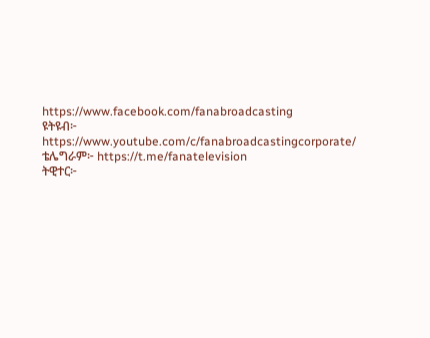https://www.facebook.com/fanabroadcasting
ዩትዩብ፦ https://www.youtube.com/c/fanabroadcastingcorporate/
ቴሌግራም፦ https://t.me/fanatelevision
ትዊተር፦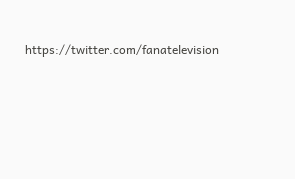https://twitter.com/fanatelevision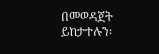በመወዳጀት ይከታተሉን፡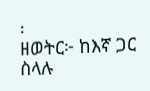፡
ዘወትር፦ ከእኛ ጋር ስላሉ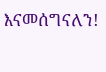እናመሰግናለን!